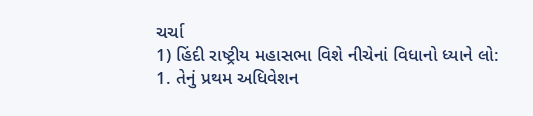ચર્ચા
1) હિંદી રાષ્ટ્રીય મહાસભા વિશે નીચેનાં વિધાનો ધ્યાને લો:
1. તેનું પ્રથમ અધિવેશન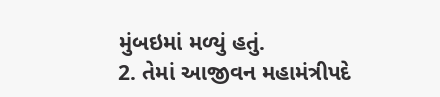મુંબઇમાં મળ્યું હતું.
2. તેમાં આજીવન મહામંત્રીપદે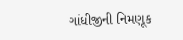ગાંધીજીની નિમણૂક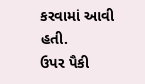કરવામાં આવી હતી.
ઉપર પૈકી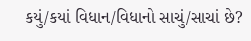કયું/કયાં વિધાન/વિધાનો સાચું/સાચાં છે?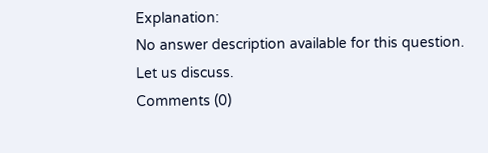Explanation:
No answer description available for this question.
Let us discuss.
Comments (0)